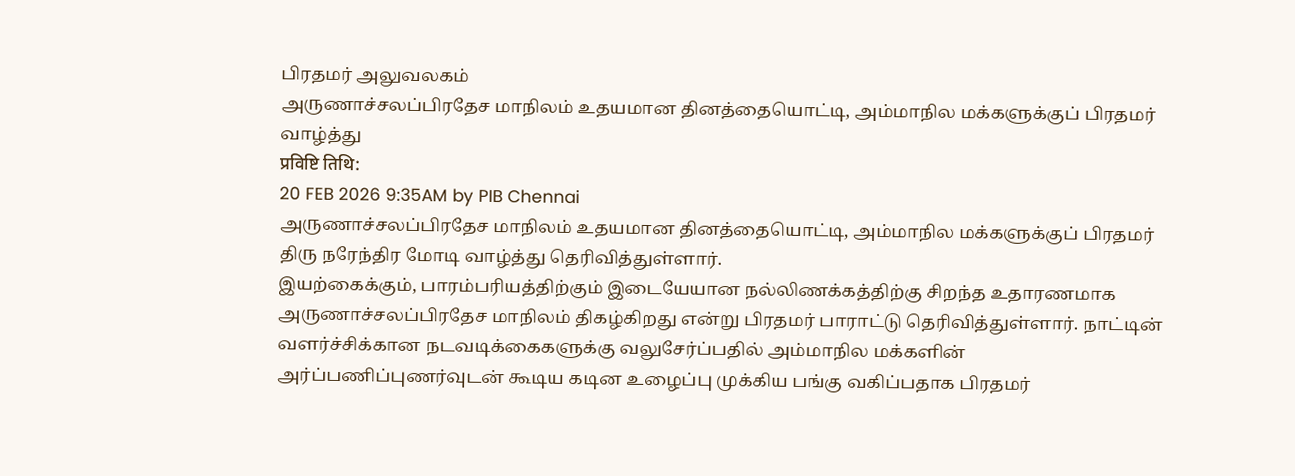பிரதமர் அலுவலகம்
அருணாச்சலப்பிரதேச மாநிலம் உதயமான தினத்தையொட்டி, அம்மாநில மக்களுக்குப் பிரதமர் வாழ்த்து
प्रविष्टि तिथि:
20 FEB 2026 9:35AM by PIB Chennai
அருணாச்சலப்பிரதேச மாநிலம் உதயமான தினத்தையொட்டி, அம்மாநில மக்களுக்குப் பிரதமர் திரு நரேந்திர மோடி வாழ்த்து தெரிவித்துள்ளார்.
இயற்கைக்கும், பாரம்பரியத்திற்கும் இடையேயான நல்லிணக்கத்திற்கு சிறந்த உதாரணமாக அருணாச்சலப்பிரதேச மாநிலம் திகழ்கிறது என்று பிரதமர் பாராட்டு தெரிவித்துள்ளார். நாட்டின் வளர்ச்சிக்கான நடவடிக்கைகளுக்கு வலுசேர்ப்பதில் அம்மாநில மக்களின் அர்ப்பணிப்புணர்வுடன் கூடிய கடின உழைப்பு முக்கிய பங்கு வகிப்பதாக பிரதமர்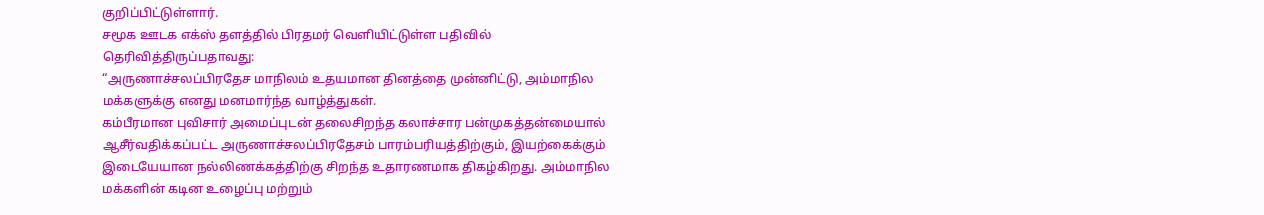குறிப்பிட்டுள்ளார்.
சமூக ஊடக எக்ஸ் தளத்தில் பிரதமர் வெளியிட்டுள்ள பதிவில் தெரிவித்திருப்பதாவது:
“அருணாச்சலப்பிரதேச மாநிலம் உதயமான தினத்தை முன்னிட்டு, அம்மாநில மக்களுக்கு எனது மனமார்ந்த வாழ்த்துகள்.
கம்பீரமான புவிசார் அமைப்புடன் தலைசிறந்த கலாச்சார பன்முகத்தன்மையால் ஆசீர்வதிக்கப்பட்ட அருணாச்சலப்பிரதேசம் பாரம்பரியத்திற்கும், இயற்கைக்கும் இடையேயான நல்லிணக்கத்திற்கு சிறந்த உதாரணமாக திகழ்கிறது. அம்மாநில மக்களின் கடின உழைப்பு மற்றும்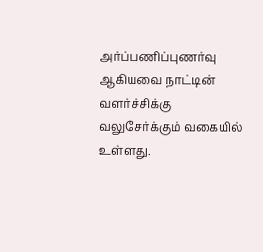அர்ப்பணிப்புணர்வு ஆகியவை நாட்டின் வளர்ச்சிக்கு வலுசேர்க்கும் வகையில் உள்ளது.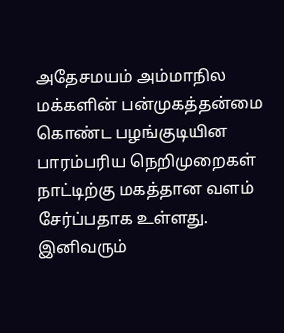அதேசமயம் அம்மாநில மக்களின் பன்முகத்தன்மை கொண்ட பழங்குடியின பாரம்பரிய நெறிமுறைகள் நாட்டிற்கு மகத்தான வளம் சேர்ப்பதாக உள்ளது.
இனிவரும்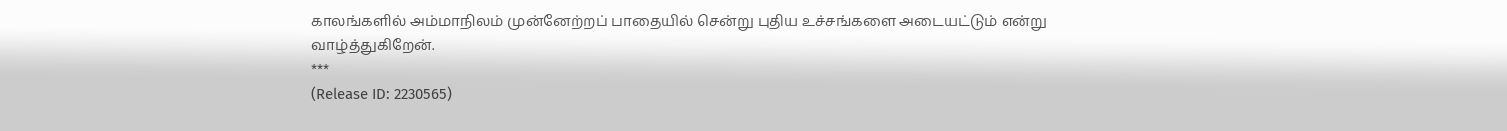காலங்களில் அம்மாநிலம் முன்னேற்றப் பாதையில் சென்று புதிய உச்சங்களை அடையட்டும் என்று வாழ்த்துகிறேன்.
***
(Release ID: 2230565)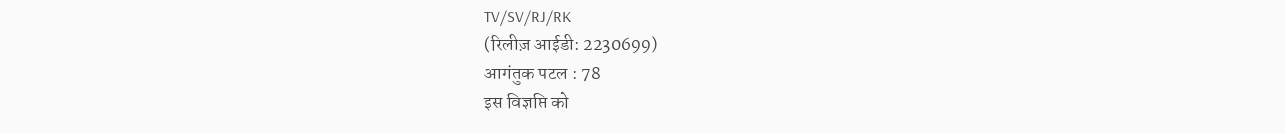TV/SV/RJ/RK
(रिलीज़ आईडी: 2230699)
आगंतुक पटल : 78
इस विज्ञप्ति को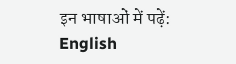इन भाषाओं में पढ़ें:
English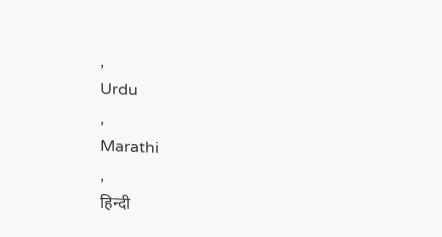,
Urdu
,
Marathi
,
हिन्दी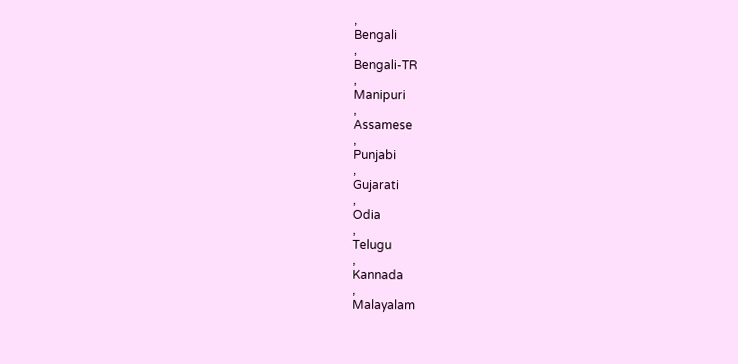,
Bengali
,
Bengali-TR
,
Manipuri
,
Assamese
,
Punjabi
,
Gujarati
,
Odia
,
Telugu
,
Kannada
,
Malayalam